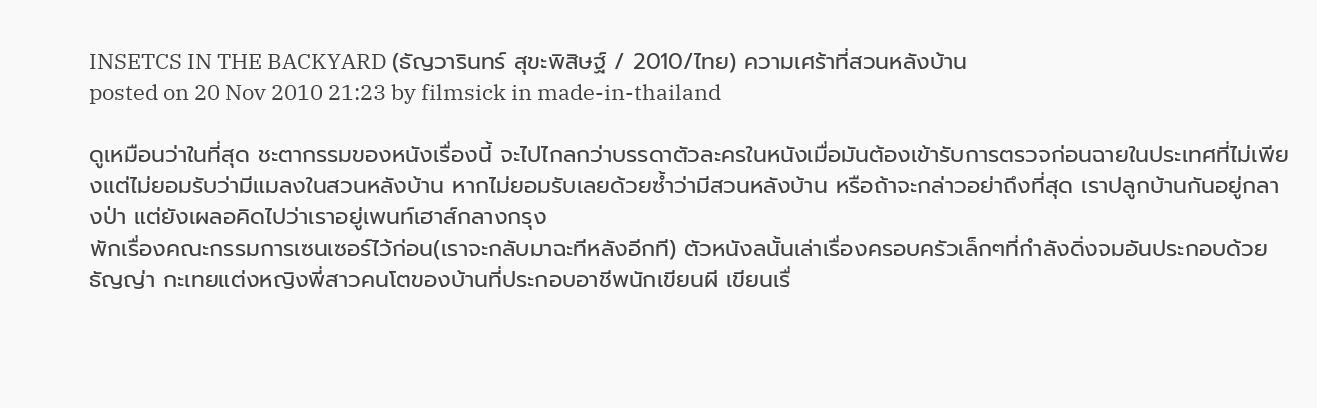INSETCS IN THE BACKYARD (ธัญวารินทร์ สุขะพิสิษฐ์ / 2010/ไทย) ความเศร้าที่สวนหลังบ้าน
posted on 20 Nov 2010 21:23 by filmsick in made-in-thailand

ดูเหมือนว่าในที่สุด ชะตากรรมของหนังเรื่องนี้ จะไปไกลกว่าบรรดาตัวละครในหนังเมื่อมันต้องเข้ารับการตรวจก่อนฉายในประเทศที่ไม่เพียงแต่ไม่ยอมรับว่ามีแมลงในสวนหลังบ้าน หากไม่ยอมรับเลยด้วยซ้ำว่ามีสวนหลังบ้าน หรือถ้าจะกล่าวอย่าถึงที่สุด เราปลูกบ้านกันอยู่กลางป่า แต่ยังเผลอคิดไปว่าเราอยู่เพนท์เฮาส์กลางกรุง
พักเรื่องคณะกรรมการเซนเซอร์ไว้ก่อน(เราจะกลับมาฉะทีหลังอีกที) ตัวหนังลนั้นเล่าเรื่องครอบครัวเล็กๆที่กำลังดิ่งจมอันประกอบด้วย ธัญญ่า กะเทยแต่งหญิงพี่สาวคนโตของบ้านที่ประกอบอาชีพนักเขียนผี เขียนเรื่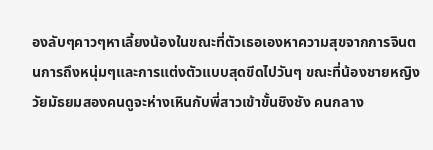องลับๆคาวๆหาเลี้ยงน้องในขณะที่ตัวเธอเองหาความสุขจากการจินตนการถึงหนุ่มๆและการแต่งตัวแบบสุดขีดไปวันๆ ขณะที่น้องชายหญิงวัยมัธยมสองคนดูจะห่างเหินกับพี่สาวเข้าขั้นชิงชัง คนกลาง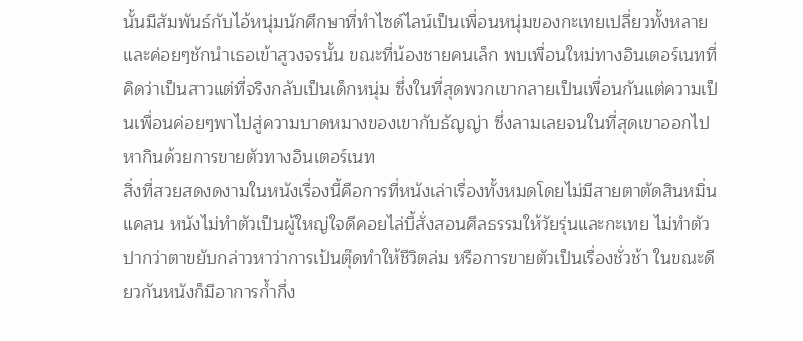นั้นมีสัมพันธ์กับไอ้หนุ่มนักศึกษาที่ทำไซด์ไลน์เป็นเพื่อนหนุ่มของกะเทยเปลี่ยวทั้งหลาย และค่อยๆชักนำเธอเข้าสูวงจรนั้น ขณะที่น้องชายคนเล็ก พบเพื่อนใหม่ทางอินเตอร์เนทที่คิดว่าเป็นสาวแต่ที่จริงกลับเป็นเด็กหนุ่ม ซึ่งในที่สุดพวกเขากลายเป็นเพื่อนกันแต่ความเป็นเพื่อนค่อยๆพาไปสู่ความบาดหมางของเขากับธัญญ่า ซึ่งลามเลยจนในที่สุดเขาออกไปหากินด้วยการขายตัวทางอินเตอร์เนท
สิ่งที่สวยสดงดงามในหนังเรื่องนี้คือการที่หนังเล่าเรื่องทั้งหมดโดยไม่มีสายตาตัดสินหมิ่นแคลน หนังไม่ทำตัวเป็นผู้ใหญ่ใจดีคอยไล่บี้สั่งสอนศีลธรรมให้วัยรุ่นและกะเทย ไม่ทำตัวปากว่าตาขยับกล่าวหาว่าการเป้นตุ๊ดทำให้ชีวิตล่ม หรือการขายตัวเป็นเรื่องชั่วช้า ในขณะดียวกันหนังก็มีอาการก้ำกึ่ง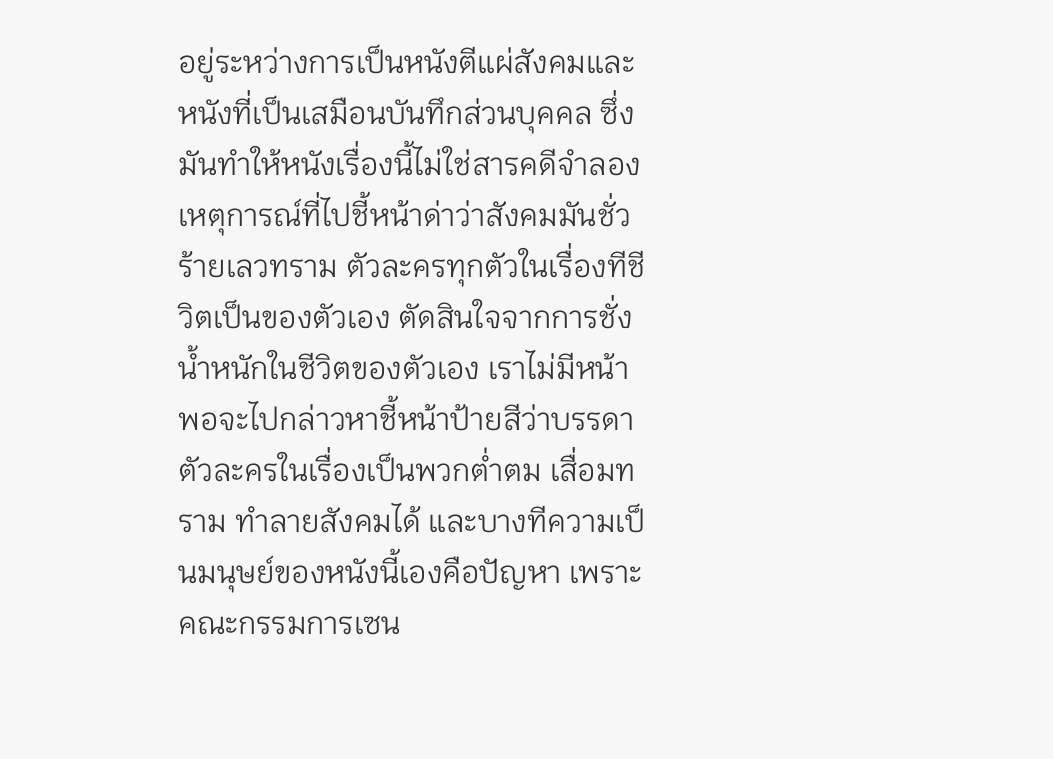อยู่ระหว่างการเป็นหนังตีแผ่สังคมและหนังที่เป็นเสมือนบันทึกส่วนบุคคล ซึ่งมันทำให้หนังเรื่องนี้ไม่ใช่สารคดีจำลองเหตุการณ์ที่ไปชี้หน้าด่าว่าสังคมมันชั่วร้ายเลวทราม ตัวละครทุกตัวในเรื่องทีชีวิตเป็นของตัวเอง ตัดสินใจจากการชั่งน้ำหนักในชีวิตของตัวเอง เราไม่มีหน้าพอจะไปกล่าวหาชี้หน้าป้ายสีว่าบรรดาตัวละครในเรื่องเป็นพวกต่ำตม เสื่อมทราม ทำลายสังคมได้ และบางทีความเป็นมนุษย์ของหนังนี้เองคือปัญหา เพราะคณะกรรมการเซน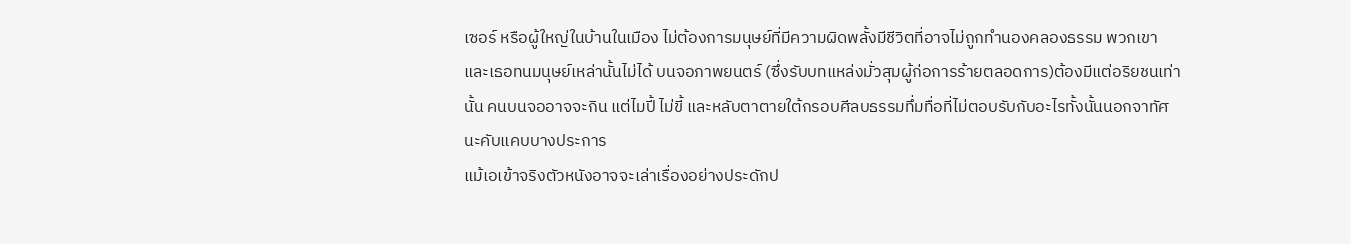เซอร์ หรือผู้ใหญ่ในบ้านในเมือง ไม่ต้องการมนุษย์ที่มีความผิดพลั้งมีชีวิตที่อาจไม่ถูกทำนองคลองธรรม พวกเขาและเธอทนมนุษย์เหล่านั้นไม่ได้ บนจอภาพยนตร์ (ซึ่งรับบทแหล่งมั่วสุมผู้ก่อการร้ายตลอดการ)ต้องมีแต่อริยชนเท่านั้น คนบนจออาจจะกิน แต่ไมปี้ ไม่ขี้ และหลับตาตายใต้กรอบศีลบธรรมทึ่มทื่อที่ไม่ตอบรับกับอะไรทั้งนั้นนอกจาทัศนะคับแคบบางประการ
แม้เอเข้าจริงตัวหนังอาจจะเล่าเรื่องอย่างประดักป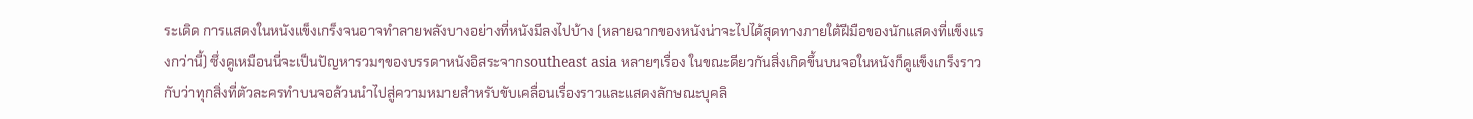ระเดิด การแสดงในหนังแข็งเกร็งจนอาจทำลายพลังบางอย่างที่หนังมีลงไปบ้าง (หลายฉากของหนังน่าจะไปได้สุดทางภายใต้ฝีมือของนักแสดงที่แข็งแรงกว่านี้) ซึ่งดูเหมือนนี่จะเป็นปัญหารวมๆของบรรดาหนังอิสระจากsoutheast asia หลายๆเรื่อง ในขณะดียวกันสิ่งเกิดขึ้นบนจอในหนังก็ดูแข็งเกร็งราวกับว่าทุกสิ่งที่ตัวละครทำบนจอล้วนนำไปสู่ความหมายสำหรับขับเคลื่อนเรื่องราวและแสดงลักษณะบุคลิ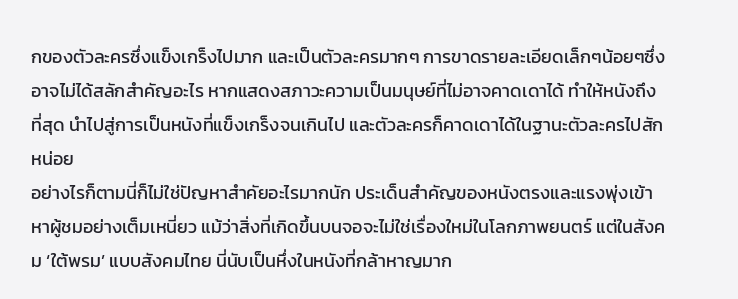กของตัวละครซึ่งแข็งเกร็งไปมาก และเป็นตัวละครมากๆ การขาดรายละเอียดเล็กๆน้อยๆซึ่งอาจไม่ได้สลักสำคัญอะไร หากแสดงสภาวะความเป็นมนุษย์ที่ไม่อาจคาดเดาได้ ทำให้หนังถึงที่สุด นำไปสู่การเป็นหนังที่แข็งเกร็งจนเกินไป และตัวละครก็คาดเดาได้ในฐานะตัวละครไปสักหน่อย
อย่างไรก็ตามนี่ก็ไม่ใช่ปัญหาสำคัยอะไรมากนัก ประเด็นสำคัญของหนังตรงและแรงพุ่งเข้าหาผู้ชมอย่างเต็มเหนี่ยว แม้ว่าสิ่งที่เกิดขึ้นบนจอจะไม่ใช่เรื่องใหม่ในโลกภาพยนตร์ แต่ในสังคม ‘ใต้พรม’ แบบสังคมไทย นี่นับเป็นหึ่งในหนังที่กล้าหาญมาก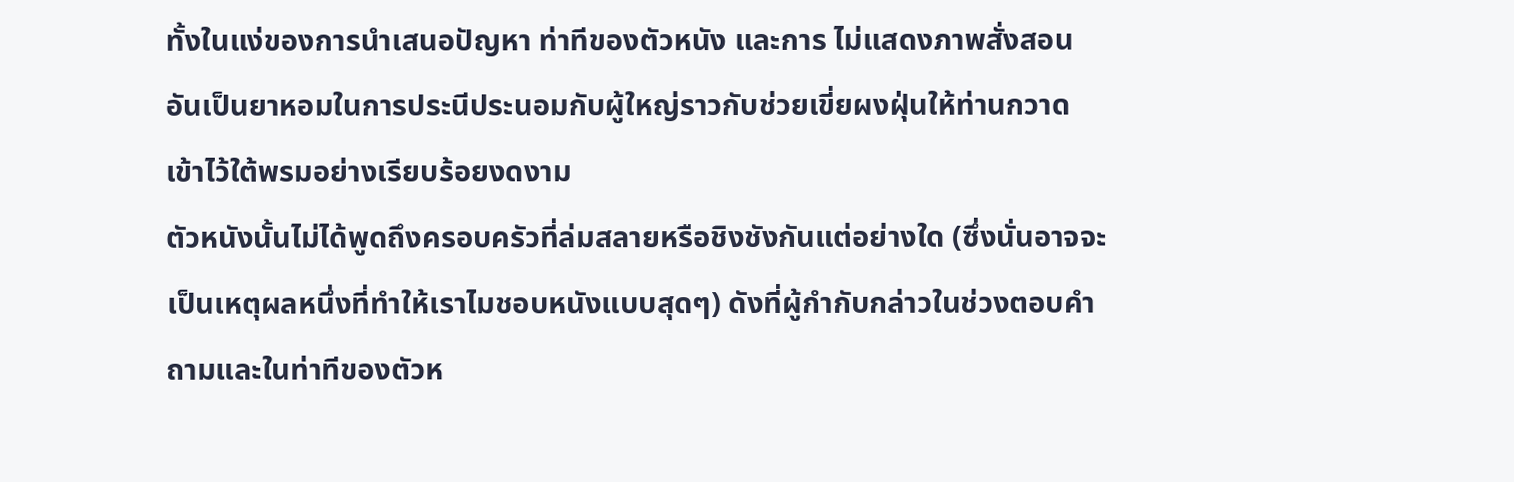ทั้งในแง่ของการนำเสนอปัญหา ท่าทีของตัวหนัง และการ ไม่แสดงภาพสั่งสอน อันเป็นยาหอมในการประนีประนอมกับผู้ใหญ่ราวกับช่วยเขี่ยผงฝุ่นให้ท่านกวาดเข้าไว้ใต้พรมอย่างเรียบร้อยงดงาม
ตัวหนังนั้นไม่ได้พูดถึงครอบครัวที่ล่มสลายหรือชิงชังกันแต่อย่างใด (ซึ่งนั่นอาจจะเป็นเหตุผลหนึ่งที่ทำให้เราไมชอบหนังแบบสุดๆ) ดังที่ผู้กำกับกล่าวในช่วงตอบคำถามและในท่าทีของตัวห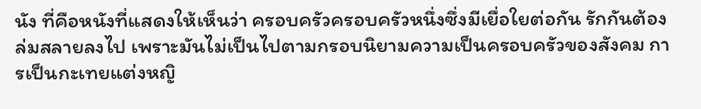นัง ที่คือหนังที่แสดงให้เห็นว่า ครอบครัวครอบครัวหนึ่งซึ่งมีเยื่อใยต่อกัน รักกันต้องล่มสลายลงไป เพราะมันไม่เป็นไปตามกรอบนิยามความเป็นครอบครัวของสังคม การเป็นกะเทยแต่งหญิ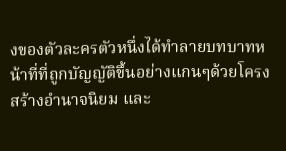งของตัวละครตัวหนึ่งได้ทำลายบทบาทหน้าที่ที่ถูกบัญญัติขึ้นอย่างแกนๆด้วยโครงสร้างอำนาจนิยม และ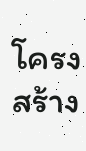โครงสร้าง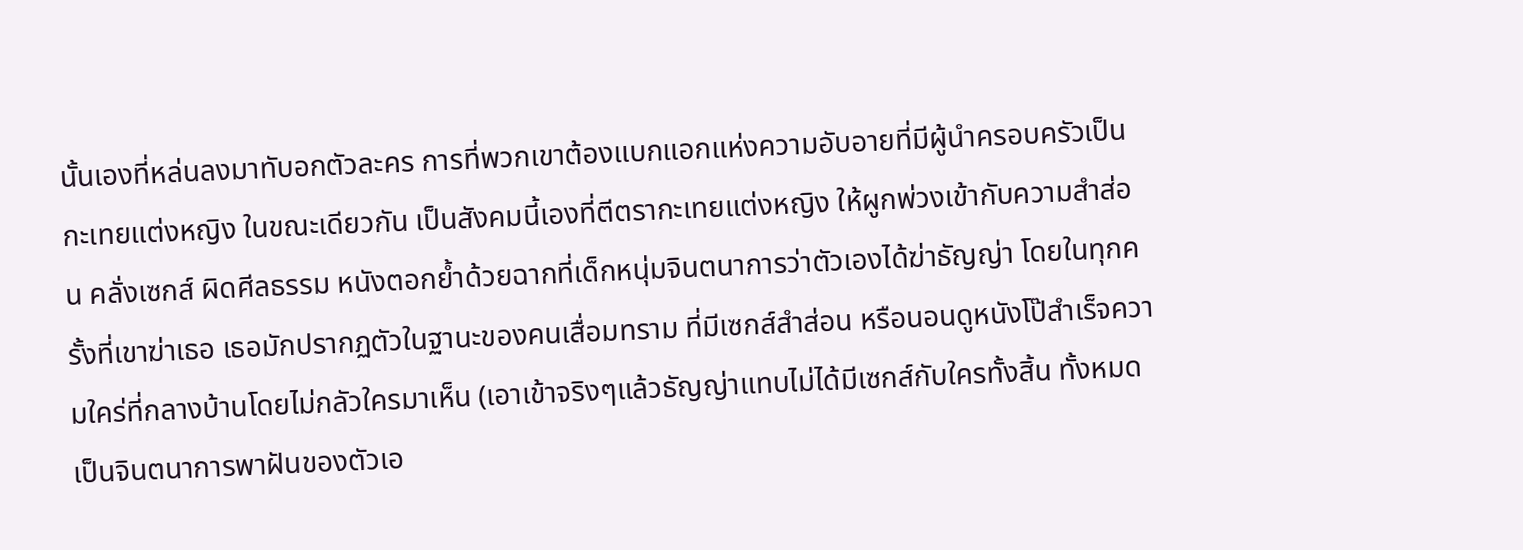นั้นเองที่หล่นลงมาทับอกตัวละคร การที่พวกเขาต้องแบกแอกแห่งความอับอายที่มีผู้นำครอบครัวเป็นกะเทยแต่งหญิง ในขณะเดียวกัน เป็นสังคมนี้เองที่ตีตรากะเทยแต่งหญิง ให้ผูกพ่วงเข้ากับความสำส่อน คลั่งเซกส์ ผิดศีลธรรม หนังตอกย้ำด้วยฉากที่เด็กหนุ่มจินตนาการว่าตัวเองได้ฆ่าธัญญ่า โดยในทุกครั้งที่เขาฆ่าเธอ เธอมักปรากฏตัวในฐานะของคนเสื่อมทราม ที่มีเซกส์สำส่อน หรือนอนดูหนังโป๊สำเร็จความใคร่ที่กลางบ้านโดยไม่กลัวใครมาเห็น (เอาเข้าจริงๆแล้วธัญญ่าแทบไม่ได้มีเซกส์กับใครทั้งสิ้น ทั้งหมดเป็นจินตนาการพาฝันของตัวเอ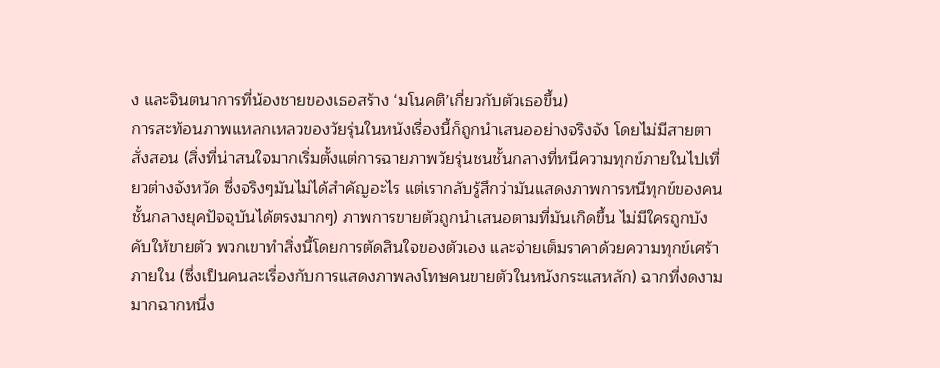ง และจินตนาการที่น้องชายของเธอสร้าง ‘มโนคติ’เกี่ยวกับตัวเธอขึ้น)
การสะท้อนภาพแหลกเหลวของวัยรุ่นในหนังเรื่องนี้ก็ถูกนำเสนออย่างจริงจัง โดยไม่มีสายตาสั่งสอน (สิ่งที่น่าสนใจมากเริ่มตั้งแต่การฉายภาพวัยรุ่นชนชั้นกลางที่หนีความทุกข์ภายในไปเที่ยวต่างจังหวัด ซึ่งจริงๆมันไม่ได้สำคัญอะไร แต่เรากลับรู้สึกว่ามันแสดงภาพการหนีทุกข์ของคนชั้นกลางยุคปัจจุบันได้ตรงมากๆ) ภาพการขายตัวถูกนำเสนอตามที่มันเกิดขึ้น ไม่มีใครถูกบังคับให้ขายตัว พวกเขาทำสิ่งนี้โดยการตัดสินใจของตัวเอง และจ่ายเต็มราคาด้วยความทุกข์เศร้าภายใน (ซึ่งเป็นคนละเรื่องกับการแสดงภาพลงโทษคนขายตัวในหนังกระแสหลัก) ฉากที่งดงามมากฉากหนึ่ง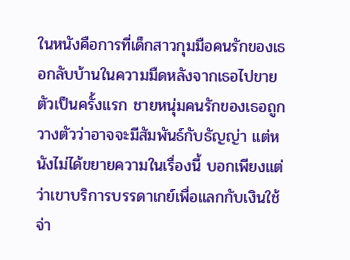ในหนังคือการที่เด็กสาวกุมมือคนรักของเธอกลับบ้านในความมืดหลังจากเธอไปขายตัวเป็นครั้งแรก ชายหนุ่มคนรักของเธอถูกวางตัวว่าอาจจะมีสัมพันธ์กับธัญญ่า แต่หนังไม่ได้ขยายความในเรื่องนี้ บอกเพียงแต่ว่าเขาบริการบรรดาเกย์เพื่อแลกกับเงินใช้จ่า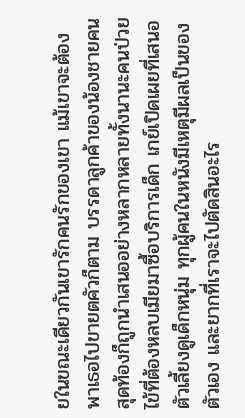ยในขณะเดียวกันเขารักคนรักของเขา แม้เขาจะต้องพาเธอไปขายตคัวก็ตาม บรรดาลูกค้าของน้องชายคนสุดท้องก็ถูกนำเสนออย่างหลากหลายทั้งนานะคนป่วยไข้ที่ต้องหลบเมียมาซื้อบริการเด็ก เกย์เปิดเผยที่เสนอตัวเลี้ยงดูเด็กหนุ่ม ทุกผู้คนในหนังมีเหตุมีผลเป็นของตัวเอง และยากที่เราจะไปตัดสินอะไร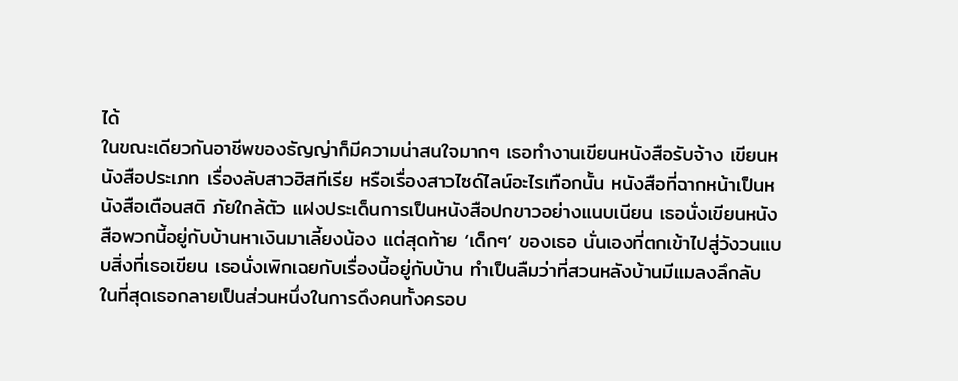ได้
ในขณะเดียวกันอาชีพของธัญญ่าก็มีความน่าสนใจมากๆ เธอทำงานเขียนหนังสือรับจ้าง เขียนหนังสือประเภท เรื่องลับสาวฮิสทีเรีย หรือเรื่องสาวไซด์ไลน์อะไรเทือกนั้น หนังสือที่ฉากหน้าเป็นหนังสือเตือนสติ ภัยใกล้ตัว แฝงประเด็นการเป็นหนังสือปกขาวอย่างแนบเนียน เธอนั่งเขียนหนังสือพวกนี้อยู่กับบ้านหาเงินมาเลี้ยงน้อง แต่สุดท้าย ‘เด็กๆ’ ของเธอ นั่นเองที่ตกเข้าไปสู่วังวนแบบสิ่งที่เธอเขียน เธอนั่งเพิกเฉยกับเรื่องนี้อยู่กับบ้าน ทำเป็นลืมว่าที่สวนหลังบ้านมีแมลงลึกลับ ในที่สุดเธอกลายเป็นส่วนหนึ่งในการดึงคนทั้งครอบ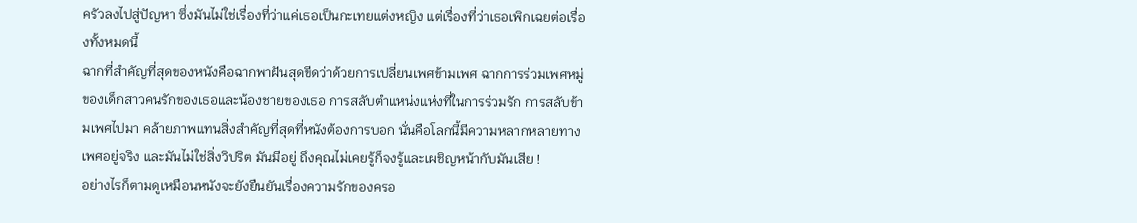ครัวลงไปสู่ปัญหา ซึ่งมันไม่ใช่เรื่องที่ว่าแค่เธอเป็นกะเทยแต่งหญิง แต่เรื่องที่ว่าเธอเพิกเฉยต่อเรื่องทั้งหมดนี้
ฉากที่สำคัญที่สุดของหนังคือฉากพาฝันสุดขีดว่าด้วยการเปลี่ยนเพศข้ามเพศ ฉากการร่วมเพศหมู่ของเด็กสาวคนรักของเธอและน้องชายของเธอ การสลับตำแหน่งแห่งที่ในการร่วมรัก การสลับข้ามเพศไปมา คล้ายภาพแทนสิ่งสำคัญที่สุดที่หนังต้องการบอก นั่นคือโลกนี้มีความหลากหลายทางเพศอยู่จริง และมันไม่ใช่สิ่งวิปริต มันมีอยู่ ถึงคุณไม่เคยรู้ก็จงรู้และเผชิญหน้ากับมันเสีย !
อย่างไรก็ตามดูเหมือนหนังจะยังยืนยันเรื่องความรักของครอ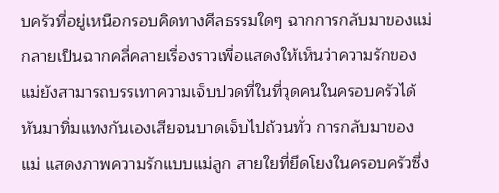บครัวที่อยู่เหนือกรอบคิดทางศีลธรรมใดๆ ฉากการกลับมาของแม่ กลายเป็นฉากคลี่คลายเรื่องราวเพื่อแสดงให้เห็นว่าความรักของแม่ยังสามารถบรรเทาความเจ็บปวดที่ในที่วุดคนในครอบครัวได้หันมาทิ่มแทงกันเองเสียจนบาดเจ็บไปถ้วนทั่ว การกลับมาของแม่ แสดงภาพความรักแบบแม่ลูก สายใยที่ยึดโยงในครอบครัวซึ่ง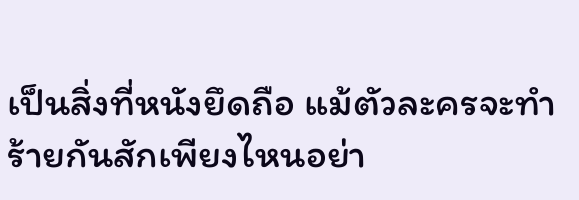เป็นสิ่งที่หนังยึดถือ แม้ตัวละครจะทำร้ายกันสักเพียงไหนอย่า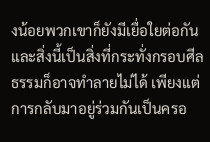งน้อยพวกเขาก็ยังมีเยื่อใยต่อกัน และสิ่งนี้เป็นสิ่งที่กระทั่งกรอบศีลธรรมก็อาจทำลายไม่ได้ เพียงแต่การกลับมาอยู่ร่วมกันเป็นครอ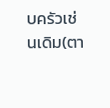บครัวเช่นเดิม(ตา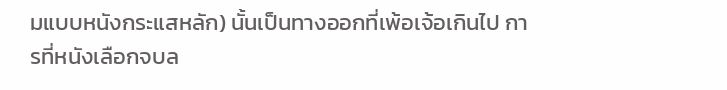มแบบหนังกระแสหลัก) นั้นเป็นทางออกที่เพ้อเจ้อเกินไป การที่หนังเลือกจบล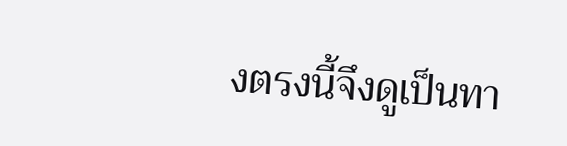งตรงนี้จึงดูเป็นทา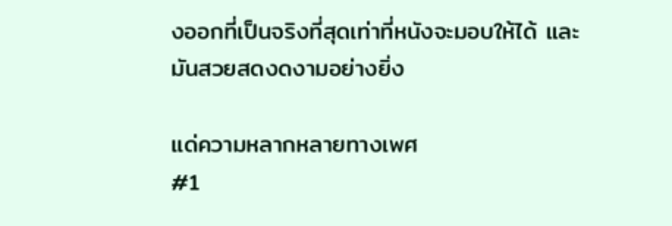งออกที่เป็นจริงที่สุดเท่าที่หนังจะมอบให้ได้ และมันสวยสดงดงามอย่างยิ่ง

แด่ความหลากหลายทางเพศ
#1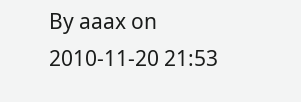By aaax on 2010-11-20 21:53